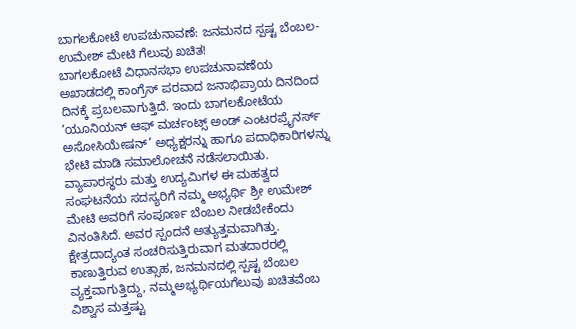ಬಾಗಲಕೋಟೆ ಉಪಚುನಾವಣೆ: ಜನಮನದ ಸ್ಪಷ್ಟ ಬೆಂಬಲ-ಉಮೇಶ್ ಮೇಟಿ ಗೆಲುವು ಖಚಿತ!
ಬಾಗಲಕೋಟೆ ವಿಧಾನಸಭಾ ಉಪಚುನಾವಣೆಯ ಅಖಾಡದಲ್ಲಿ ಕಾಂಗ್ರೆಸ್ ಪರವಾದ ಜನಾಭಿಪ್ರಾಯ ದಿನದಿಂದ ದಿನಕ್ಕೆ ಪ್ರಬಲವಾಗುತ್ತಿದೆ. ಇಂದು ಬಾಗಲಕೋಟೆಯ ‘ಯೂನಿಯನ್ ಆಫ್ ಮರ್ಚಂಟ್ಸ್ ಅಂಡ್ ಎಂಟರಪ್ರೈನರ್ಸ್ ಅಸೋಸಿಯೇಷನ್’ ಅಧ್ಯಕ್ಷರನ್ನು ಹಾಗೂ ಪದಾಧಿಕಾರಿಗಳನ್ನು ಭೇಟಿ ಮಾಡಿ ಸಮಾಲೋಚನೆ ನಡೆಸಲಾಯಿತು.
ವ್ಯಾಪಾರಸ್ಥರು ಮತ್ತು ಉದ್ಯಮಿಗಳ ಈ ಮಹತ್ವದ ಸಂಘಟನೆಯ ಸದಸ್ಯರಿಗೆ ನಮ್ಮ ಅಭ್ಯರ್ಥಿ ಶ್ರೀ ಉಮೇಶ್ ಮೇಟಿ ಅವರಿಗೆ ಸಂಪೂರ್ಣ ಬೆಂಬಲ ನೀಡಬೇಕೆಂದು ವಿನಂತಿಸಿದೆ. ಅವರ ಸ್ಪಂದನೆ ಅತ್ಯುತ್ತಮವಾಗಿತ್ತು. ಕ್ಷೇತ್ರದಾದ್ಯಂತ ಸಂಚರಿಸುತ್ತಿರುವಾಗ ಮತದಾರರಲ್ಲಿ ಕಾಣುತ್ತಿರುವ ಉತ್ಸಾಹ, ಜನಮನದಲ್ಲಿ ಸ್ಪಷ್ಟ ಬೆಂಬಲ ವ್ಯಕ್ತವಾಗುತ್ತಿದ್ದು, ನಮ್ಮಅಭ್ಯರ್ಥಿಯಗೆಲುವು ಖಚಿತವೆಂಬ ವಿಶ್ವಾಸ ಮತ್ತಷ್ಟು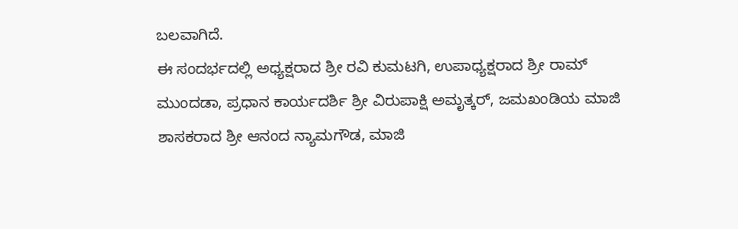ಬಲವಾಗಿದೆ.
ಈ ಸಂದರ್ಭದಲ್ಲಿ ಅಧ್ಯಕ್ಷರಾದ ಶ್ರೀ ರವಿ ಕುಮಟಗಿ, ಉಪಾಧ್ಯಕ್ಷರಾದ ಶ್ರೀ ರಾಮ್ ಮುಂದಡಾ, ಪ್ರಧಾನ ಕಾರ್ಯದರ್ಶಿ ಶ್ರೀ ವಿರುಪಾಕ್ಷಿ ಅಮೃತ್ಕರ್, ಜಮಖಂಡಿಯ ಮಾಜಿ ಶಾಸಕರಾದ ಶ್ರೀ ಆನಂದ ನ್ಯಾಮಗೌಡ, ಮಾಜಿ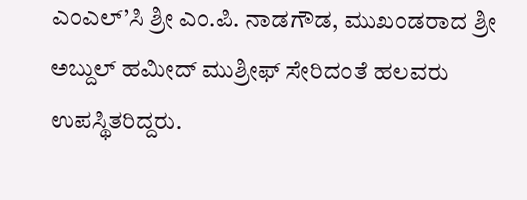ಎಂಎಲ್’ಸಿ ಶ್ರೀ ಎಂ.ಪಿ. ನಾಡಗೌಡ, ಮುಖಂಡರಾದ ಶ್ರೀ ಅಬ್ದುಲ್ ಹಮೀದ್ ಮುಶ್ರೀಫ್ ಸೇರಿದಂತೆ ಹಲವರು ಉಪಸ್ಥಿತರಿದ್ದರು.